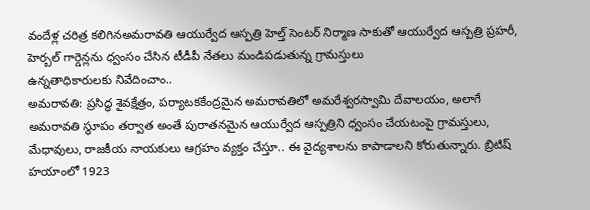వందేళ్ల చరిత్ర కలిగినఅమరావతి ఆయుర్వేద ఆస్పత్రి హెల్త్ సెంటర్ నిర్మాణ సాకుతో ఆయుర్వేద ఆస్పత్రి ప్రహరీ, హెర్బల్ గార్డెన్లను ధ్వంసం చేసిన టీడీపీ నేతలు మండిపడుతున్న గ్రామస్తులు
ఉన్నతాధికారులకు నివేదించాం..
అమరావతి: ప్రసిద్ధ శైవక్షేత్రం, పర్యాటకకేంద్రమైన అమరావతిలో అమరేశ్వరస్వామి దేవాలయం, అలాగే అమరావతి స్థూపం తర్వాత అంతే పురాతనమైన ఆయుర్వేద ఆస్పత్రిని ధ్వంసం చేయటంపై గ్రామస్తులు, మేధావులు, రాజకీయ నాయకులు ఆగ్రహం వ్యక్తం చేస్తూ.. ఈ వైద్యశాలను కాపాడాలని కోరుతున్నారు. బ్రిటిష్ హయాంలో 1923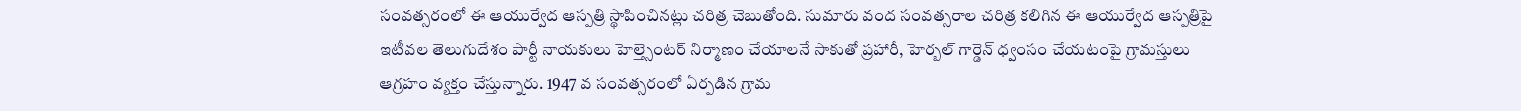సంవత్సరంలో ఈ ఆయుర్వేద ఆస్పత్రి స్థాపించినట్లు చరిత్ర చెబుతోంది. సుమారు వంద సంవత్సరాల చరిత్ర కలిగిన ఈ ఆయుర్వేద ఆస్పత్రిపై ఇటీవల తెలుగుదేశం పార్టీ నాయకులు హెల్త్సెంటర్ నిర్మాణం చేయాలనే సాకుతో ప్రహారీ, హెర్బల్ గార్డెన్ ధ్వంసం చేయటంపై గ్రామస్తులు ఆగ్రహం వ్యక్తం చేస్తున్నారు. 1947 వ సంవత్సరంలో ఏర్పడిన గ్రామ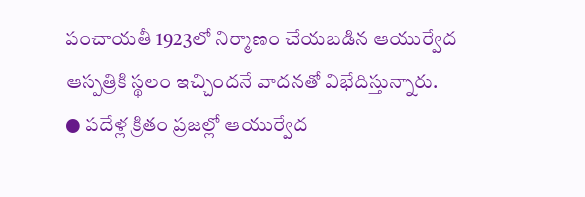పంచాయతీ 1923లో నిర్మాణం చేయబడిన ఆయుర్వేద ఆస్పత్రికి స్థలం ఇచ్చిందనే వాదనతో విభేదిస్తున్నారు.
● పదేళ్ల క్రితం ప్రజల్లో ఆయుర్వేద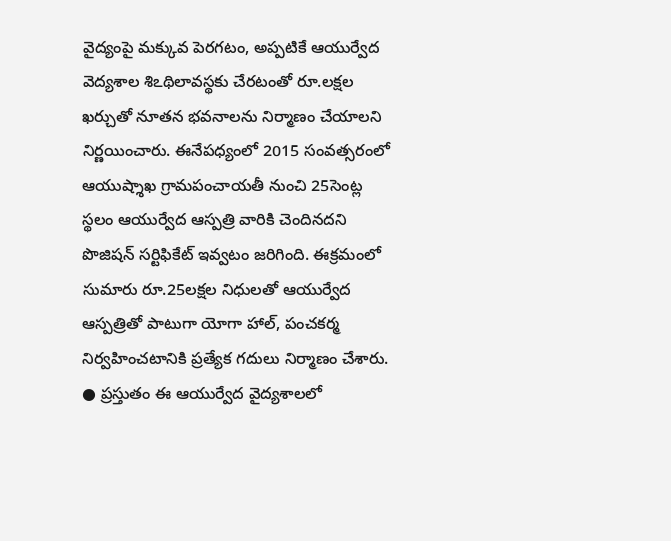వైద్యంపై మక్కువ పెరగటం, అప్పటికే ఆయుర్వేద వెద్యశాల శిఽథిలావస్థకు చేరటంతో రూ.లక్షల ఖర్చుతో నూతన భవనాలను నిర్మాణం చేయాలని నిర్ణయించారు. ఈనేపధ్యంలో 2015 సంవత్సరంలో ఆయుష్శాఖ గ్రామపంచాయతీ నుంచి 25సెంట్ల స్థలం ఆయుర్వేద ఆస్పత్రి వారికి చెందినదని పొజిషన్ సర్టిఫికేట్ ఇవ్వటం జరిగింది. ఈక్రమంలో సుమారు రూ.25లక్షల నిధులతో ఆయుర్వేద ఆస్పత్రితో పాటుగా యోగా హాల్, పంచకర్మ నిర్వహించటానికి ప్రత్యేక గదులు నిర్మాణం చేశారు.
● ప్రస్తుతం ఈ ఆయుర్వేద వైద్యశాలలో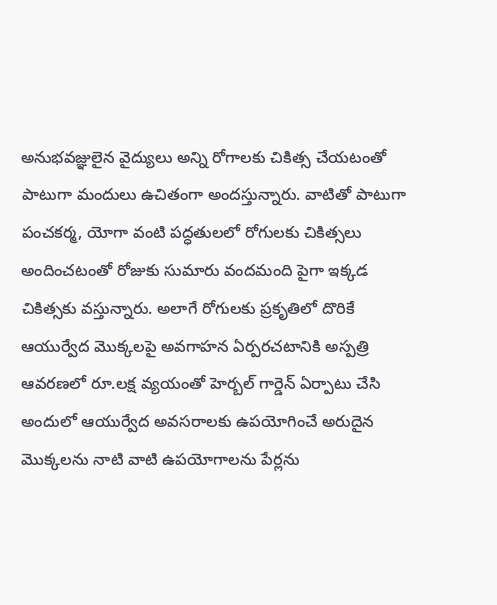అనుభవజ్ఞులైన వైద్యులు అన్ని రోగాలకు చికిత్స చేయటంతో పాటుగా మందులు ఉచితంగా అందస్తున్నారు. వాటితో పాటుగా పంచకర్మ, యోగా వంటి పద్ధతులలో రోగులకు చికిత్సలు అందించటంతో రోజుకు సుమారు వందమంది పైగా ఇక్కడ చికిత్సకు వస్తున్నారు. అలాగే రోగులకు ప్రకృతిలో దొరికే ఆయుర్వేద మొక్కలపై అవగాహన ఏర్పరచటానికి అస్పత్రి ఆవరణలో రూ.లక్ష వ్యయంతో హెర్బల్ గార్డెన్ ఏర్పాటు చేసి అందులో ఆయుర్వేద అవసరాలకు ఉపయోగించే అరుదైన మొక్కలను నాటి వాటి ఉపయోగాలను పేర్లను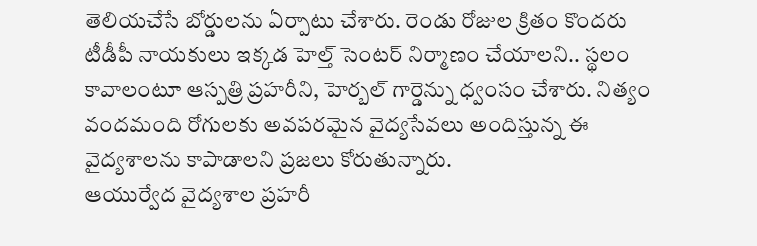తెలియచేసే బోర్డులను ఏర్పాటు చేశారు. రెండు రోజుల క్రితం కొందరు టీడీపీ నాయకులు ఇక్కడ హెల్త్ సెంటర్ నిర్మాణం చేయాలని.. స్థలం కావాలంటూ ఆస్పత్రి ప్రహరీని, హెర్బల్ గార్డెన్ను ధ్వంసం చేశారు. నిత్యం వందమంది రోగులకు అవపరమైన వైద్యసేవలు అందిస్తున్న ఈ వైద్యశాలను కాపాడాలని ప్రజలు కోరుతున్నారు.
ఆయుర్వేద వైద్యశాల ప్రహరీ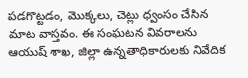పడగొట్టడం, మొక్కలు, చెట్లు ధ్వంసం చేసిన మాట వాస్తవం. ఈ సంఘటన వివరాలను ఆయుష్ శాఖ, జిల్లా ఉన్నతాధికారులకు నివేదిక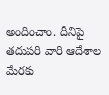అందించాం. దీనిపై తదుపరి వారి ఆదేశాల మేరకు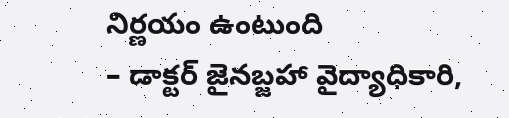నిర్ణయం ఉంటుంది
– డాక్టర్ జైనబ్జహా వైద్యాధికారి,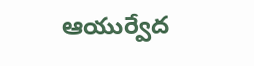ఆయుర్వేద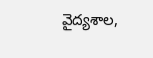వైద్యశాల,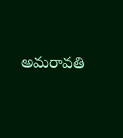అమరావతి